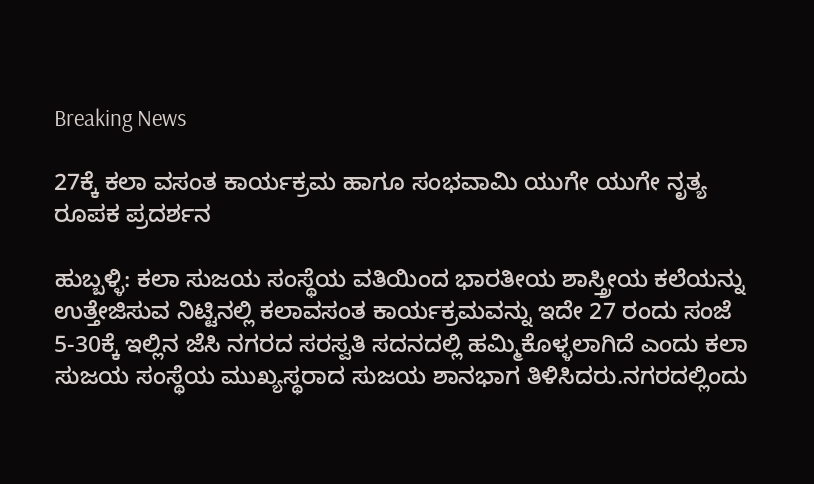Breaking News

27ಕ್ಕೆ ಕಲಾ ವಸಂತ ಕಾರ್ಯಕ್ರಮ ಹಾಗೂ ಸಂಭವಾಮಿ ಯುಗೇ ಯುಗೇ ನೃತ್ಯ ರೂಪಕ ಪ್ರದರ್ಶನ

ಹುಬ್ಬಳ್ಳಿ: ಕಲಾ ಸುಜಯ ಸಂಸ್ಥೆಯ ವತಿಯಿಂದ ಭಾರತೀಯ ಶಾಸ್ತ್ರೀಯ ಕಲೆಯನ್ನು ಉತ್ತೇಜಿಸುವ ನಿಟ್ಟಿನಲ್ಲಿ ಕಲಾವಸಂತ ಕಾರ್ಯಕ್ರಮವನ್ನು ಇದೇ 27 ರಂದು ಸಂಜೆ 5-30ಕ್ಕೆ‌ ಇಲ್ಲಿನ ಜೆಸಿ ನಗರದ ಸರಸ್ವತಿ ಸದನದಲ್ಲಿ ಹಮ್ಮಿಕೊಳ್ಳಲಾಗಿದೆ ಎಂದು ಕಲಾ ಸುಜಯ ಸಂಸ್ಥೆಯ ಮುಖ್ಯಸ್ಥರಾದ ಸುಜಯ ಶಾನಭಾಗ ತಿಳಿಸಿದರು.ನಗರದಲ್ಲಿಂದು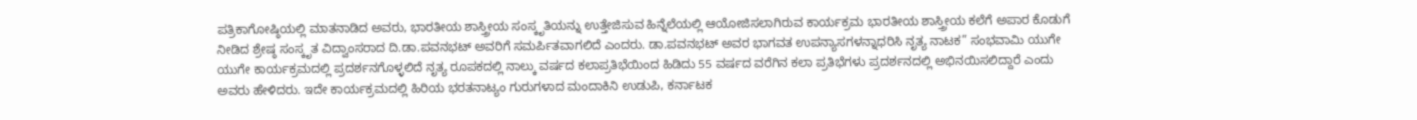ಪತ್ರಿಕಾಗೋಷ್ಠಿಯಲ್ಲಿ ಮಾತನಾಡಿದ ಅವರು, ಭಾರತೀಯ ಶಾಸ್ತ್ರೀಯ ಸಂಸ್ಕೃತಿಯನ್ನು ಉತ್ತೇಜಿಸುವ ಹಿನ್ನೆಲೆಯಲ್ಲಿ ಆಯೋಜಿಸಲಾಗಿರುವ ಕಾರ್ಯಕ್ರಮ ಭಾರತೀಯ ಶಾಸ್ತ್ರೀಯ ಕಲೆಗೆ ಅಪಾರ ಕೊಡುಗೆ ನೀಡಿದ ಶ್ರೇಷ್ಠ ಸಂಸ್ಕೃತ ವಿದ್ವಾಂಸರಾದ ದಿ.ಡಾ.ಪವನಭಟ್ ಅವರಿಗೆ ಸಮರ್ಪಿತವಾಗಲಿದೆ ಎಂದರು. ಡಾ.ಪವನಭಟ್ ಅವರ ಭಾಗವತ ಉಪನ್ಯಾಸಗಳನ್ನಾಧರಿಸಿ ನೃತ್ಯ ನಾಟಕ” ಸಂಭವಾಮಿ ಯುಗೇ ಯುಗೇ ಕಾರ್ಯಕ್ರಮದಲ್ಲಿ ಪ್ರದರ್ಶನಗೊಳ್ಳಲಿದೆ ನೃತ್ಯ ರೂಪಕದಲ್ಲಿ ನಾಲ್ಕು ವರ್ಷದ ಕಲಾಪ್ರತಿಭೆಯಿಂದ ಹಿಡಿದು 55 ವರ್ಷದ ವರೆಗಿನ ಕಲಾ ಪ್ರತಿಭೆಗಳು ಪ್ರದರ್ಶನದಲ್ಲಿ ಅಭಿನಯಿಸಲಿದ್ದಾರೆ ಎಂದು ಅವರು ಹೇಳಿದರು. ಇದೇ ಕಾರ್ಯಕ್ರಮದಲ್ಲಿ ಹಿರಿಯ ಭರತನಾಟ್ಯಂ ಗುರುಗಳಾದ ಮಂದಾಕಿನಿ ಉಡುಪಿ, ಕರ್ನಾಟಕ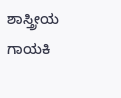ಶಾಸ್ತ್ರೀಯ ಗಾಯಕಿ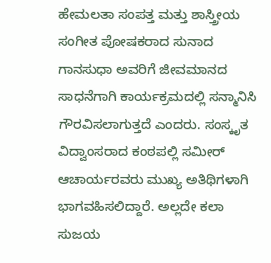ಹೇಮಲತಾ ಸಂಪತ್ತ ಮತ್ತು ಶಾಸ್ತ್ರೀಯ ಸಂಗೀತ ಪೋಷಕರಾದ ಸುನಾದ ಗಾನಸುಧಾ ಅವರಿಗೆ ಜೀವಮಾನದ ಸಾಧನೆಗಾಗಿ ಕಾರ್ಯಕ್ರಮದಲ್ಲಿ ಸನ್ಮಾನಿಸಿ ಗೌರವಿಸಲಾಗುತ್ತದೆ ಎಂದರು. ಸಂಸ್ಕೃತ ವಿದ್ವಾಂಸರಾದ ಕಂಠಪಲ್ಲಿ ಸಮೀರ್ ಆಚಾರ್ಯರವರು ಮುಖ್ಯ ಅತಿಥಿಗಳಾಗಿ ಭಾಗವಹಿಸಲಿದ್ದಾರೆ. ಅಲ್ಲದೇ ಕಲಾ ಸುಜಯ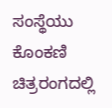ಸಂಸ್ಥೆಯು ಕೊಂಕಣಿ ಚಿತ್ರರಂಗದಲ್ಲಿ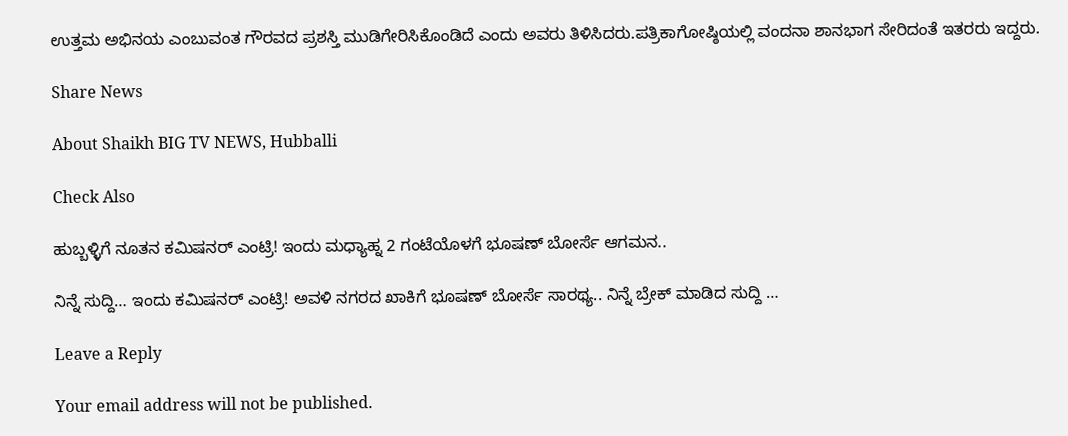ಉತ್ತಮ ಅಭಿನಯ ಎಂಬುವಂತ ಗೌರವದ ಪ್ರಶಸ್ತಿ ಮುಡಿಗೇರಿಸಿಕೊಂಡಿದೆ ಎಂದು ಅವರು ತಿಳಿಸಿದರು.ಪತ್ರಿಕಾಗೋಷ್ಠಿಯಲ್ಲಿ ವಂದನಾ ಶಾನಭಾಗ ಸೇರಿದಂತೆ ಇತರರು ಇದ್ದರು.

Share News

About Shaikh BIG TV NEWS, Hubballi

Check Also

ಹುಬ್ಬಳ್ಳಿಗೆ ನೂತನ ಕಮಿಷನರ್ ಎಂಟ್ರಿ! ಇಂದು ಮಧ್ಯಾಹ್ನ 2 ಗಂಟೆಯೊಳಗೆ ಭೂಷಣ್ ಬೋರ್ಸೆ ಆಗಮನ..

ನಿನ್ನೆ ಸುದ್ದಿ… ಇಂದು ಕಮಿಷನರ್ ಎಂಟ್ರಿ! ಅವಳಿ ನಗರದ ಖಾಕಿಗೆ ಭೂಷಣ್ ಬೋರ್ಸೆ ಸಾರಥ್ಯ.. ನಿನ್ನೆ ಬ್ರೇಕ್ ಮಾಡಿದ ಸುದ್ದಿ …

Leave a Reply

Your email address will not be published.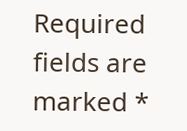Required fields are marked *